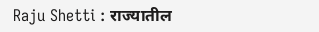Raju Shetti : राज्यातील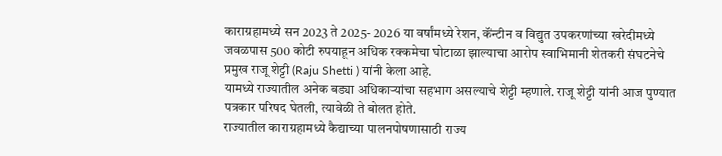काराग्रहामध्ये सन 2023 ते 2025- 2026 या वर्षांमध्ये रेशन, कॅंन्टीन व विद्युत उपकरणांच्या खरेदीमध्ये जवळपास 500 कोटी रुपयाहून अधिक रक्कमेचा घोटाळा झाल्याचा आरोप स्वाभिमानी शेतकरी संघटनेचे प्रमुख राजू शेट्टी (Raju Shetti ) यांनी केला आहे.
यामध्ये राज्यातील अनेक बड्या अधिकाऱ्यांचा सहभाग असल्याचे शेट्टी म्हणाले. राजू शेट्टी यांनी आज पुण्यात पत्रकार परिषद घेतली, त्यावेळी ते बोलत होते.
राज्यातील काराग्रहामध्ये कैद्याच्या पालनपोषणासाठी राज्य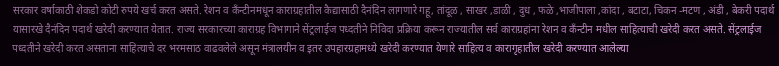सरकार वर्षाकाठी शेकडो कोटी रुपये खर्च करत असते. रेशन व कॅंन्टीनमधून काराग्रहातील कैद्यासाठी दैनंदिन लागणारे गहू, तांदूळ , साखर ,डाळी , दुध , फळे ,भाजीपाला ,कांदा , बटाटा, चिकन -मटण , अंडी , बेकरी पदार्थ यासारखे दैनंदिन पदार्थ खरेदी करण्यात येतात. राज्य सरकारच्या काराग्रह विभागाने सेंट्रलाईज पध्दतीने निविदा प्रक्रिया करून राज्यातील सर्व काराग्रहांना रेशन व कॅंन्टीन मधील साहित्याची खरेदी करत असते. सेंट्रलाईज पध्दतीने खरेदी करत असताना साहित्याचे दर भरमसाठ वाढवलेले असून मंत्रालयीन व इतर उपहारग्रहामध्ये खरेदी करण्यात येणारे साहित्य व कारागृहातील खरेदी करण्यात आलेल्या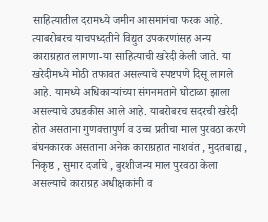साहित्यातील दरामध्ये जमीन आसमानंचा फरक आहे. त्याबरोबरच याचपध्दतीने विद्युत उपकरणांसह अन्य काराग्रहात लागणा-या साहित्याची खरेदी केली जाते. या खरेदीमध्ये मोठी तफावत असल्याचे स्पष्टपणे दिसू लागले आहे. यामध्ये अधिकाऱ्यांच्या संगनमताने घोटाळा झाला असल्याचे उघडकीस आले आहे. याबरोबरच सदरची खरेदी होत असताना गुणवत्तापुर्ण व उच्च प्रतीचा माल पुरवठा करणे बंघनकारक असताना अनेक काराग्रहात नाशवंत , मुदतबाह्य , निकृष्ठ , सुमार दर्जाचे , बुरशीजन्य माल पुरवठा केला असल्याचे काराग्रह अधीक्षकांनी व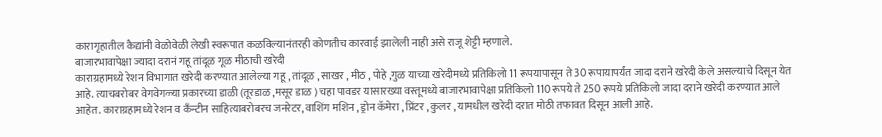कारागृहातील कैद्यांनी वेळोवेळी लेखी स्वरूपात कळविल्यानंतरही कोणतीच कारवाई झालेली नाही असे राजू शेट्टी म्हणाले.
बाजारभावापेक्षा ज्यादा दरानं गहू तांदूळ गूळ मीठाची खरेदी
काराग्रहामध्ये रेशन विभागात खरेदी करण्यात आलेल्या गहू , तांदूळ , साखर , मीठ , पोहे ,गुळ याच्या खरेदीमध्ये प्रतिकिलो 11 रूपयापासून ते 30 रूपायापर्यंत जादा दराने खरेदी केले असल्याचे दिसून येत आहे. त्याचबरोबर वेगवेगळ्या प्रकारच्या डाळी (तूरडाळ ,मसूर डाळ ) चहा पावडर यासारख्या वस्तूमध्ये बाजारभावापेक्षा प्रतिकिलो 110 रूपये ते 250 रूपये प्रतिकिलो जादा दराने खरेदी करण्यात आले आहेत. काराग्रहामध्ये रेशन व कॅंन्टीन साहित्याबरोबरच जनरेटर, वाशिंग मशिन , ड्रोन कॅमेरा , प्रिंटर , कुलर , यामधील खरेदी दरात मोठी तफावत दिसून आली आहे.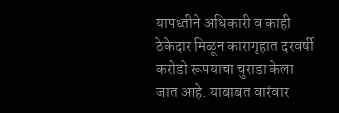यापध्तीने अधिकारी व काही ठेकेदार मिळून कारागृहात दरवर्षी करोडो रूपयाचा चुराडा केला जात आहे. याबाबत वारंवार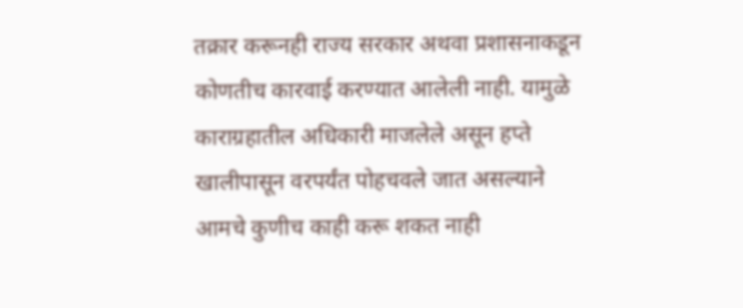तक्रार करूनही राज्य सरकार अथवा प्रशासनाकडून कोणतीच कारवाई करण्यात आलेली नाही. यामुळे काराग्रहातील अधिकारी माजलेले असून हप्ते खालीपासून वरपर्यंत पोहचवले जात असल्याने आमचे कुणीच काही करू शकत नाही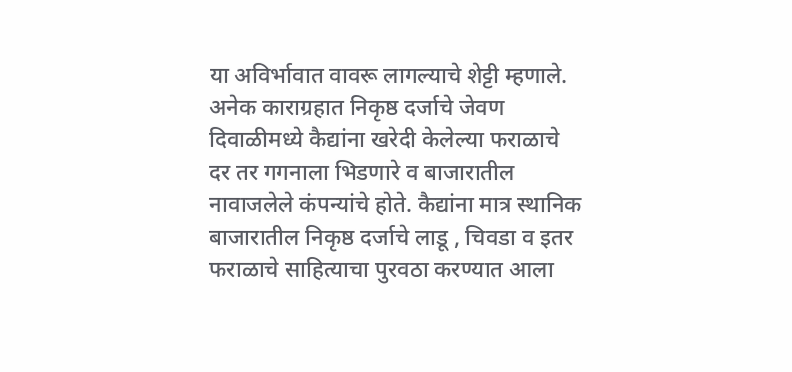या अविर्भावात वावरू लागल्याचे शेट्टी म्हणाले.
अनेक काराग्रहात निकृष्ठ दर्जाचे जेवण
दिवाळीमध्ये कैद्यांना खरेदी केलेल्या फराळाचे दर तर गगनाला भिडणारे व बाजारातील नावाजलेले कंपन्यांचे होते. कैद्यांना मात्र स्थानिक बाजारातील निकृष्ठ दर्जाचे लाडू , चिवडा व इतर फराळाचे साहित्याचा पुरवठा करण्यात आला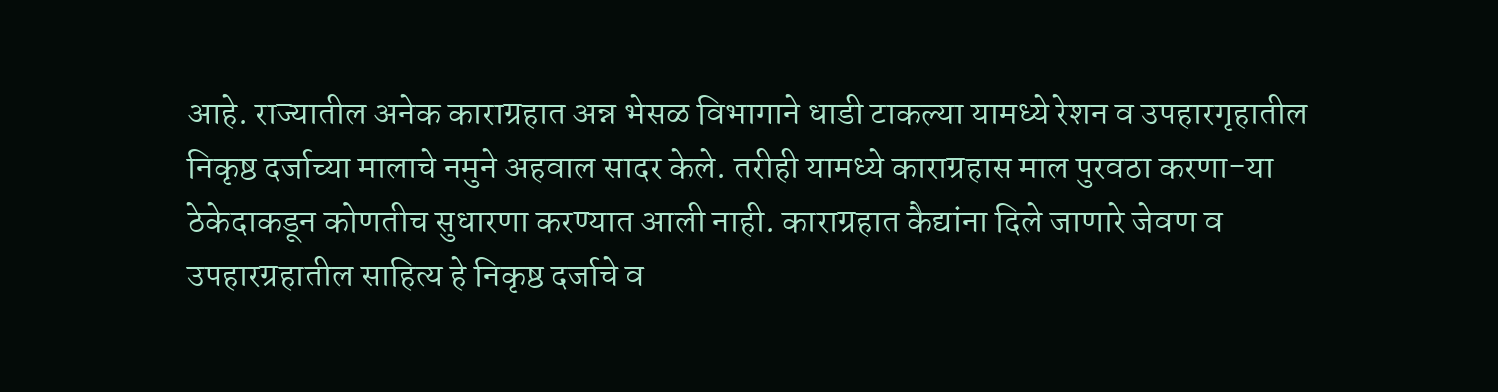आहे. राज्यातील अनेक काराग्रहात अन्न भेसळ विभागाने धाडी टाकल्या यामध्ये रेशन व उपहारगृहातील निकृष्ठ दर्जाच्या मालाचे नमुने अहवाल सादर केले. तरीही यामध्ये काराग्रहास माल पुरवठा करणा-या ठेकेदाकडून कोणतीच सुधारणा करण्यात आली नाही. काराग्रहात कैद्यांना दिले जाणारे जेवण व उपहारग्रहातील साहित्य हे निकृष्ठ दर्जाचे व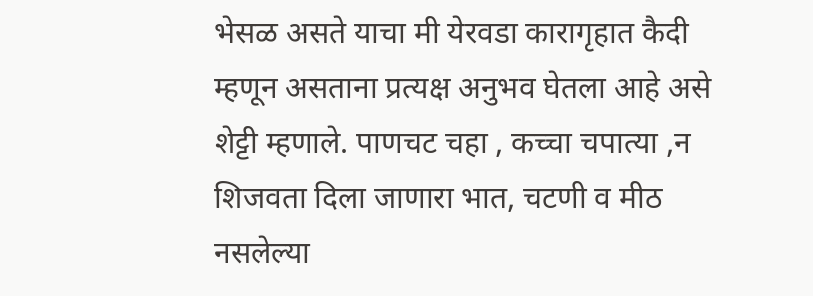भेसळ असते याचा मी येरवडा कारागृहात कैदी म्हणून असताना प्रत्यक्ष अनुभव घेतला आहे असे शेट्टी म्हणाले. पाणचट चहा , कच्चा चपात्या ,न शिजवता दिला जाणारा भात, चटणी व मीठ नसलेल्या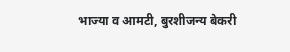भाज्या व आमटी, बुरशीजन्य बेकरी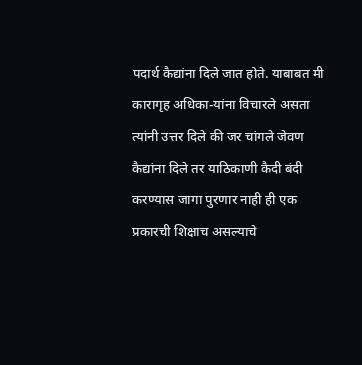पदार्थ कैद्यांना दिले जात होते. याबाबत मी कारागृह अधिका-यांना विचारले असता त्यांनी उत्तर दिले की जर चांगले जेवण कैद्यांना दिले तर याठिकाणी कैदी बंदी करण्यास जागा पुरणार नाही ही एक प्रकारची शिक्षाच असल्याचे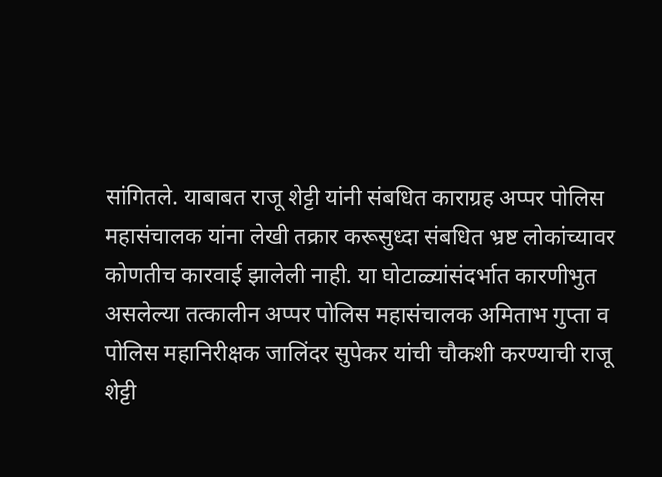सांगितले. याबाबत राजू शेट्टी यांनी संबधित काराग्रह अप्पर पोलिस महासंचालक यांना लेखी तक्रार करूसुध्दा संबधित भ्रष्ट लोकांच्यावर कोणतीच कारवाई झालेली नाही. या घोटाळ्यांसंदर्भात कारणीभुत असलेल्या तत्कालीन अप्पर पोलिस महासंचालक अमिताभ गुप्ता व पोलिस महानिरीक्षक जालिंदर सुपेकर यांची चौकशी करण्याची राजू शेट्टी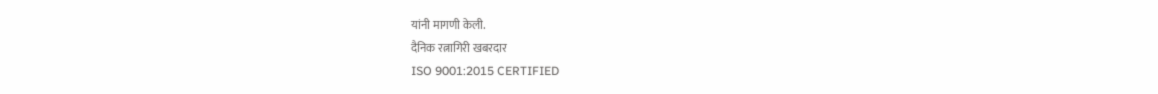यांनी मागणी केली.
दैनिक रत्नागिरी खबरदार
ISO 9001:2015 CERTIFIED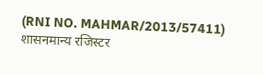(RNI NO. MAHMAR/2013/57411)
शासनमान्य रजिस्टर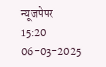न्यूजपेपर
15:20 06-03-2025